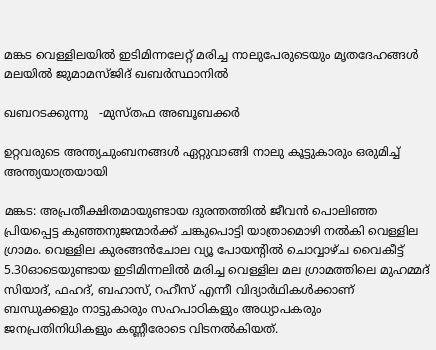മങ്കട വെള്ളിലയില്‍ ഇടിമിന്നലേറ്റ് മരിച്ച നാലുപേരുടെയും മൃതദേഹങ്ങൾ മലയില്‍ ജുമാമസ്ജിദ് ഖബർസ്ഥാനിൽ

ഖബറടക്കുന്നു   -മുസ്തഫ അബൂബക്കർ

ഉറ്റവരുടെ അന്ത്യചുംബനങ്ങൾ ഏറ്റുവാങ്ങി നാലു കൂട്ടുകാരും ഒരുമിച്ച് അന്ത്യയാത്രയായി

മങ്കട: അപ്രതീക്ഷിതമായുണ്ടായ ദുരന്തത്തിൽ ജീവൻ പൊലിഞ്ഞ പ്രിയപ്പെട്ട കുഞ്ഞനുജന്മാർക്ക് ചങ്കുപൊട്ടി യാത്രാമൊഴി നൽകി വെള്ളില ഗ്രാമം. വെള്ളില കുരങ്ങൻചോല വ്യൂ പോയന്റിൽ ചൊവ്വാഴ്ച വൈകീട്ട് 5.30ഓടെയുണ്ടായ ഇടിമിന്നലിൽ മരിച്ച വെള്ളില മല ഗ്രാമത്തിലെ മുഹമ്മദ് സിയാദ്, ഫഹദ്, ബഹാസ്, റഹീസ് എന്നീ വിദ്യാർഥികൾക്കാണ് ബന്ധുക്കളും നാട്ടുകാരും സഹപാഠികളും അധ്യാപകരും ജനപ്രതിനിധികളും കണ്ണീരോടെ വിടനൽകിയത്.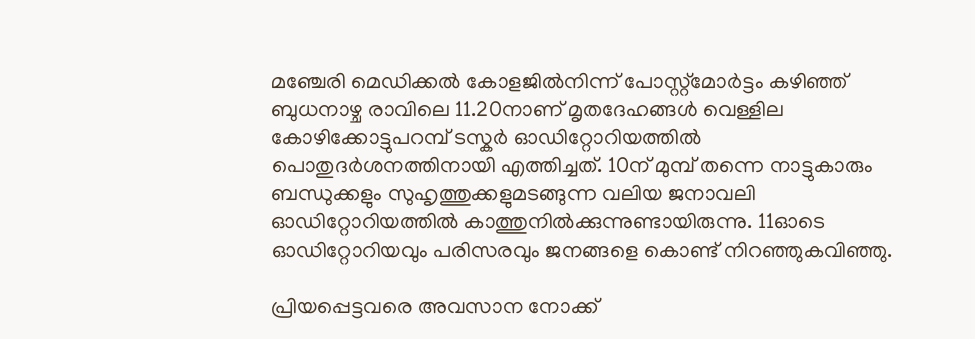മഞ്ചേരി മെഡിക്കൽ കോളജിൽനിന്ന് പോസ്റ്റ്മോർട്ടം കഴിഞ്ഞ് ബുധനാഴ്ച രാവിലെ 11.20നാണ് മൃതദേഹങ്ങൾ വെള്ളില കോഴിക്കോട്ടുപറമ്പ് ടസ്കർ ഓഡിറ്റോറിയത്തിൽ പൊതുദർശനത്തിനായി എത്തിച്ചത്. 10ന് മുമ്പ് തന്നെ നാട്ടുകാരും ബന്ധുക്കളും സുഹൃത്തുക്കളുമടങ്ങുന്ന വലിയ ജനാവലി ഓഡിറ്റോറിയത്തിൽ കാത്തുനിൽക്കുന്നുണ്ടായിരുന്നു. 11ഓടെ ഓഡിറ്റോറിയവും പരിസരവും ജനങ്ങളെ കൊണ്ട് നിറഞ്ഞുകവിഞ്ഞു.

പ്രിയപ്പെട്ടവരെ അവസാന നോക്ക്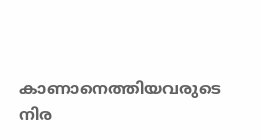കാണാനെത്തിയവരുടെ നിര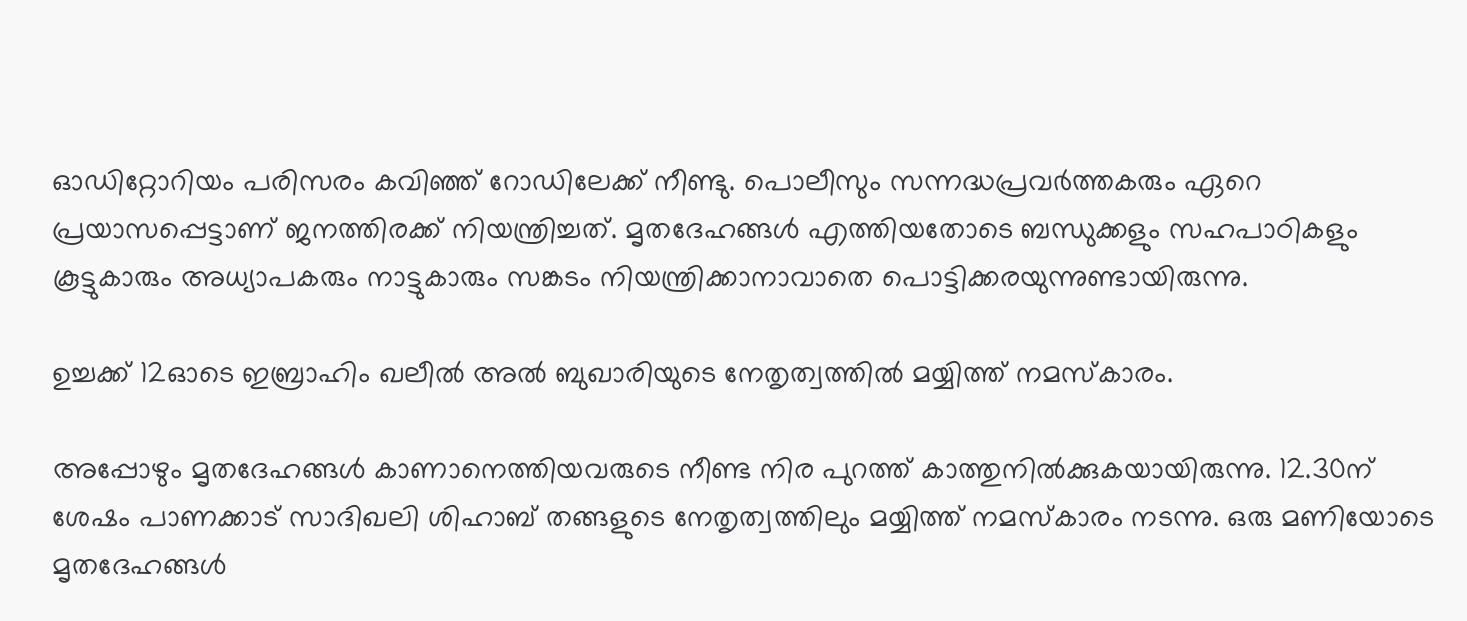ഓഡിറ്റോറിയം പരിസരം കവിഞ്ഞ് റോഡിലേക്ക് നീണ്ടു. പൊലീസും സന്നദ്ധപ്രവർത്തകരും ഏറെ പ്രയാസപ്പെട്ടാണ് ജനത്തിരക്ക് നിയന്ത്രിച്ചത്. മൃതദേഹങ്ങൾ എത്തിയതോടെ ബന്ധുക്കളും സഹപാഠികളും കൂട്ടുകാരും അധ്യാപകരും നാട്ടുകാരും സങ്കടം നിയന്ത്രിക്കാനാവാതെ പൊട്ടിക്കരയുന്നുണ്ടായിരുന്നു.

ഉച്ചക്ക് 12ഓടെ ഇബ്രാഹിം ഖലീൽ അൽ ബുഖാരിയുടെ നേതൃത്വത്തിൽ മയ്യിത്ത് നമസ്കാരം.

അപ്പോഴും മൃതദേഹങ്ങൾ കാണാനെത്തിയവരുടെ നീണ്ട നിര പുറത്ത് കാത്തുനിൽക്കുകയായിരുന്നു. 12.30ന് ശേഷം പാണക്കാട് സാദിഖലി ശിഹാബ് തങ്ങളുടെ നേതൃത്വത്തിലും മയ്യിത്ത് നമസ്കാരം നടന്നു. ഒരു മണിയോടെ മൃതദേഹങ്ങൾ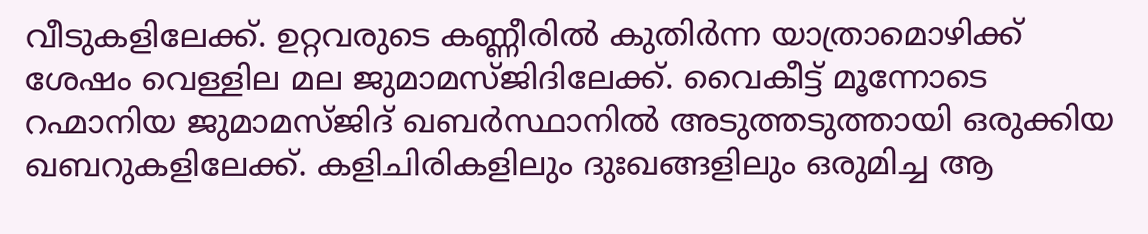വീടുകളിലേക്ക്. ഉറ്റവരുടെ കണ്ണീരിൽ കുതിർന്ന യാത്രാമൊഴിക്ക് ശേഷം വെള്ളില മല ജുമാമസ്ജിദിലേക്ക്. വൈകീട്ട് മൂന്നോടെ റഹ്മാനിയ ജുമാമസ്ജിദ് ഖബർസ്ഥാനിൽ അടുത്തടുത്തായി ഒരുക്കിയ ഖബറുകളിലേക്ക്. കളിചിരികളിലും ദുഃഖങ്ങളിലും ഒരുമിച്ച ആ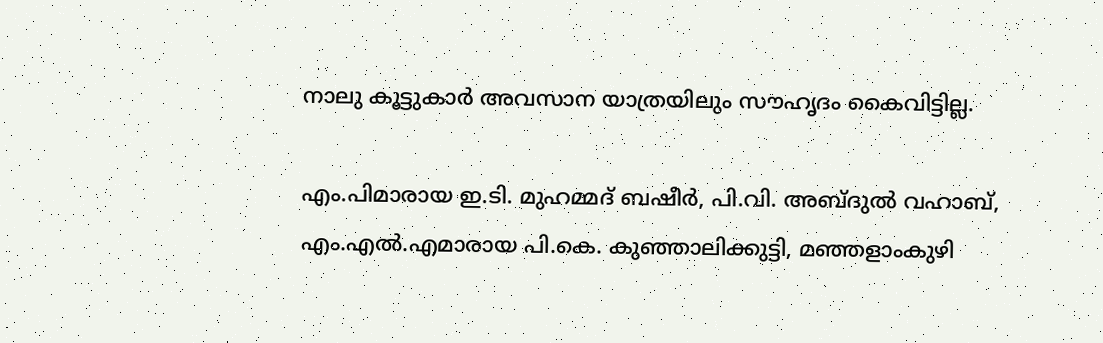നാലു കൂട്ടുകാർ അവസാന യാത്രയിലും സൗഹൃദം കൈവിട്ടില്ല.

എം.പിമാരായ ഇ.ടി. മുഹമ്മദ് ബഷീർ, പി.വി. അബ്ദുൽ വഹാബ്, എം.എൽ.എമാരായ പി.കെ. കുഞ്ഞാലിക്കുട്ടി, മഞ്ഞളാംകുഴി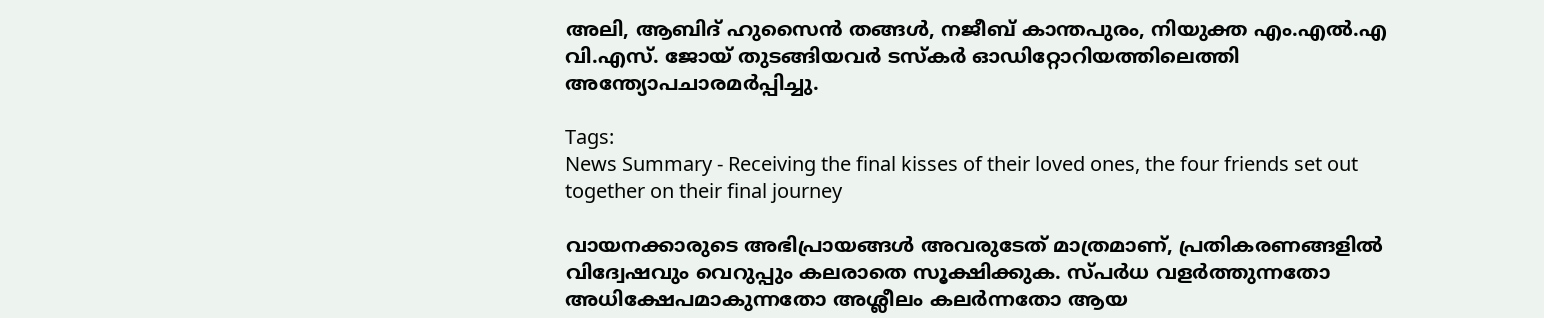അലി, ആബിദ് ഹുസൈൻ തങ്ങൾ, നജീബ് കാന്തപുരം, നിയുക്ത എം.എൽ.എ വി.എസ്. ജോയ് തുടങ്ങിയവർ ടസ്കർ ഓഡിറ്റോറിയത്തിലെത്തി അന്ത്യോപചാരമർപ്പിച്ചു.

Tags:
News Summary - Receiving the final kisses of their loved ones, the four friends set out together on their final journey

വായനക്കാരുടെ അഭിപ്രായങ്ങള്‍ അവരുടേത് മാത്രമാണ്, പ്രതികരണങ്ങളിൽ വിദ്വേഷവും വെറുപ്പും കലരാതെ സൂക്ഷിക്കുക. സ്പർധ വളർത്തുന്നതോ അധിക്ഷേപമാകുന്നതോ അശ്ലീലം കലർന്നതോ ആയ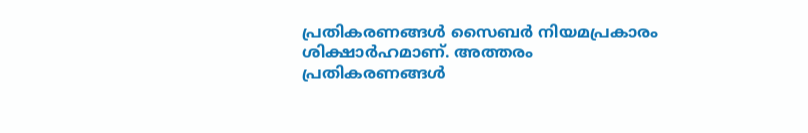പ്രതികരണങ്ങൾ സൈബർ നിയമപ്രകാരം ശിക്ഷാർഹമാണ്. അത്തരം പ്രതികരണങ്ങൾ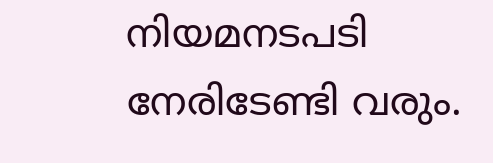നിയമനടപടി നേരിടേണ്ടി വരും.